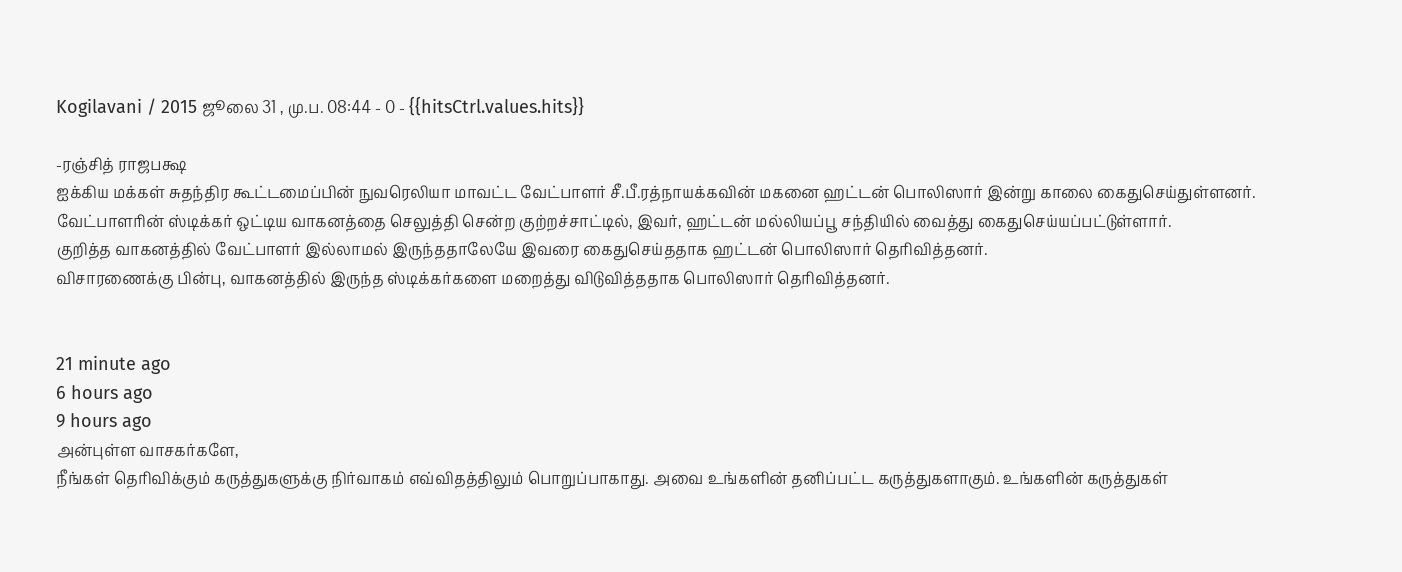Kogilavani / 2015 ஜூலை 31 , மு.ப. 08:44 - 0 - {{hitsCtrl.values.hits}}

-ரஞ்சித் ராஜபக்ஷ
ஐக்கிய மக்கள் சுதந்திர கூட்டமைப்பின் நுவரெலியா மாவட்ட வேட்பாளர் சீ.பீ.ரத்நாயக்கவின் மகனை ஹட்டன் பொலிஸார் இன்று காலை கைதுசெய்துள்ளனர்.
வேட்பாளரின் ஸ்டிக்கர் ஒட்டிய வாகனத்தை செலுத்தி சென்ற குற்றச்சாட்டில், இவர், ஹட்டன் மல்லியப்பூ சந்தியில் வைத்து கைதுசெய்யப்பட்டுள்ளார்.
குறித்த வாகனத்தில் வேட்பாளர் இல்லாமல் இருந்ததாலேயே இவரை கைதுசெய்ததாக ஹட்டன் பொலிஸார் தெரிவித்தனர்.
விசாரணைக்கு பின்பு, வாகனத்தில் இருந்த ஸ்டிக்கர்களை மறைத்து விடுவித்ததாக பொலிஸார் தெரிவித்தனர்.


21 minute ago
6 hours ago
9 hours ago
அன்புள்ள வாசகர்களே,
நீங்கள் தெரிவிக்கும் கருத்துகளுக்கு நிர்வாகம் எவ்விதத்திலும் பொறுப்பாகாது. அவை உங்களின் தனிப்பட்ட கருத்துகளாகும். உங்களின் கருத்துகள்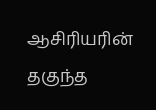ஆசிரியரின் தகுந்த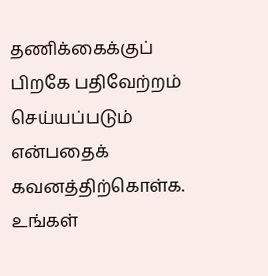தணிக்கைக்குப் பிறகே பதிவேற்றம் செய்யப்படும் என்பதைக் கவனத்திற்கொள்க. உங்கள்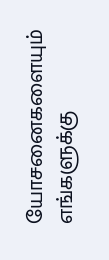யோசனைகளையும் எங்களுக்கு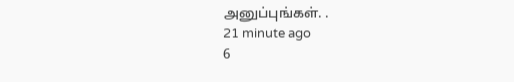அனுப்புங்கள். .
21 minute ago
6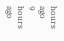hours ago
9 hours ago